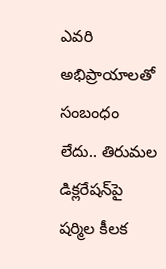ఎవరి అభిప్రాయాలతో సంబంధం లేదు.. తిరుమల డిక్లరేషన్‌పై షర్మిల కీలక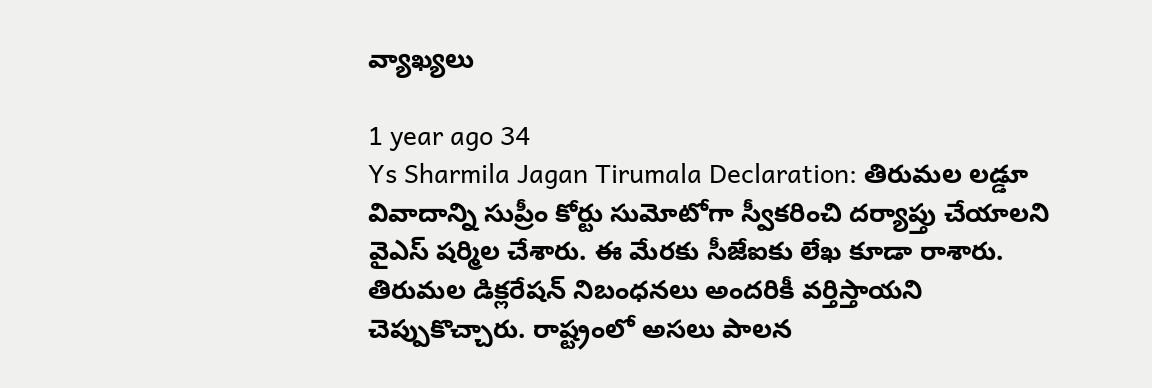వ్యాఖ్యలు

1 year ago 34
Ys Sharmila Jagan Tirumala Declaration: తిరుమల లడ్డూ వివాదాన్ని సుప్రీం కోర్టు సుమోటోగా స్వీకరించి దర్యాప్తు చేయాలని వైఎస్ షర్మిల చేశారు. ఈ మేరకు సీజేఐకు లేఖ కూడా రాశారు. తిరుమల డిక్లరేషన్‌ నిబంధనలు అందరికీ వర్తిస్తాయని చెప్పుకొచ్చారు. రాష్ట్రంలో అసలు పాలన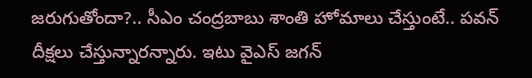జరుగుతోందా?.. సీఎం చంద్రబాబు శాంతి హోమాలు చేస్తుంటే.. పవన్‌ దీక్షలు చేస్తున్నారన్నారు. ఇటు వైఎస్ జగన్‌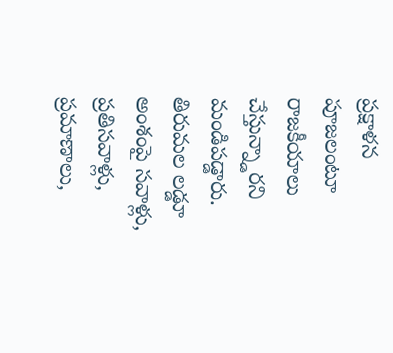ప్రక్షాళన పూజలంటూ రాజకీయాలు చేస్తున్న్డారని మండిపడ్డారు. తిరుమల లడ్డూ అంశంపై సవాళ్లు, ప్రతిసవాళ్లు, ప్రమాణాలు,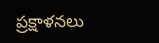ప్రక్షాళనలు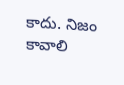కాదు. నిజం కావాలి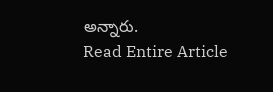అన్నారు.
Read Entire Article